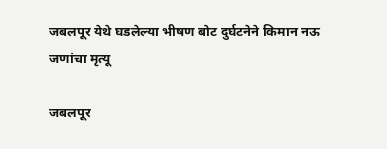जबलपूर येथे घडलेल्या भीषण बोट दुर्घटनेने किमान नऊ जणांचा मृत्यू

जबलपूर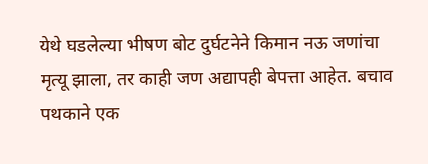येथे घडलेल्या भीषण बोट दुर्घटनेने किमान नऊ जणांचा मृत्यू झाला, तर काही जण अद्यापही बेपत्ता आहेत. बचाव पथकाने एक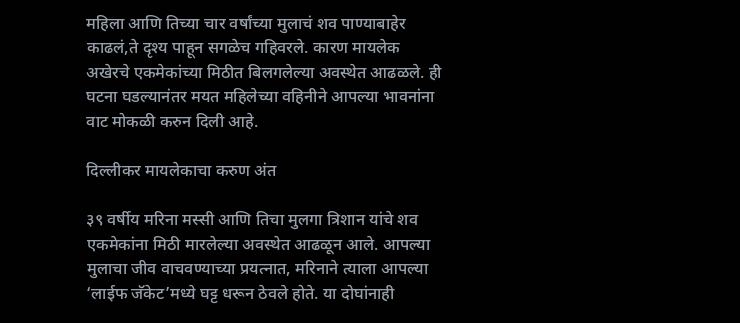महिला आणि तिच्या चार वर्षांच्या मुलाचं शव पाण्याबाहेर काढलं,ते दृश्य पाहून सगळेच गहिवरले. कारण मायलेक अखेरचे एकमेकांच्या मिठीत बिलगलेल्या अवस्थेत आढळले. ही घटना घडल्यानंतर मयत महिलेच्या वहिनीने आपल्या भावनांना वाट मोकळी करुन दिली आहे.

दिल्लीकर मायलेकाचा करुण अंत

३९ वर्षीय मरिना मस्सी आणि तिचा मुलगा त्रिशान यांचे शव एकमेकांना मिठी मारलेल्या अवस्थेत आढळून आले. आपल्या मुलाचा जीव वाचवण्याच्या प्रयत्नात, मरिनाने त्याला आपल्या ‘लाईफ जॅकेट’मध्ये घट्ट धरून ठेवले होते. या दोघांनाही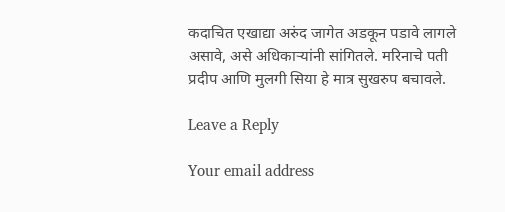कदाचित एखाद्या अरुंद जागेत अडकून पडावे लागले असावे, असे अधिकाऱ्यांनी सांगितले. मरिनाचे पती प्रदीप आणि मुलगी सिया हे मात्र सुखरुप बचावले.

Leave a Reply

Your email address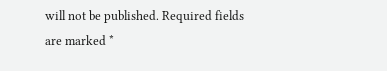will not be published. Required fields are marked *